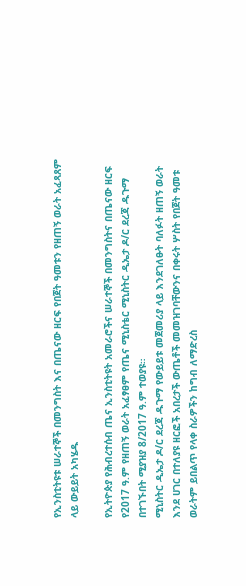የኢንስቲትዩቱ ሠራተኞች በመንግስት እና በጤናው ዘርፍ የበጀት ዓመቱን የዘጠኝ ወራት አፈጻጸም ላይ ውይይት አካሄዱ

የኢትዮጵያ የሕብረተሰብ ጤና ኢንስቲትዩት አመራሮችና ሠራተኞች በመንግስትና በጤናው ዘርፍ የ2017 ዓ.ም የዘጠኝ ወራት አፈፃፀም የጤና ሚኒስቴር ሚኒስትር ዲኤታ ዶ/ር ደረጃ ዱጉማ በተገኙበት ሚያዝያ 8/2017 ዓ.ም ተወያዩ።
ሚኒስትር ዲኤታ ዶ/ር ደረጃ ዱጉማ የውይይቱ መጀመሪያ ላይ እንደገለፁት ባለፉት ዘጠኝ ወራት እንደ ሀገር በተለያዩ ዘርፎች አበረታች ውጤቶች መመዝገባቸውንና በቀሩት ሦስት የበጀት ዓመቱ ወራትም ይበልጥ የላቀ ስራዎችን ከግብ ለማድረስ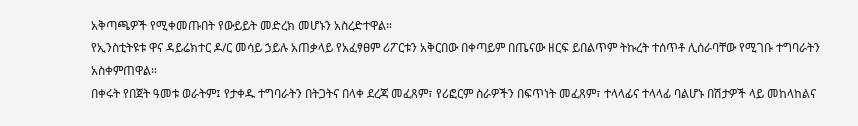አቅጣጫዎች የሚቀመጡበት የውይይት መድረክ መሆኑን አስረድተዋል።
የኢንስቲትዩቱ ዋና ዳይሬክተር ዶ/ር መሳይ ኃይሉ አጠቃላይ የአፈፃፀም ሪፖርቱን አቅርበው በቀጣይም በጤናው ዘርፍ ይበልጥም ትኩረት ተሰጥቶ ሊሰራባቸው የሚገቡ ተግባራትን አስቀምጠዋል።
በቀሩት የበጀት ዓመቱ ወራትም፤ የታቀዱ ተግባራትን በትጋትና በላቀ ደረጃ መፈጸም፣ የሪፎርም ስራዎችን በፍጥነት መፈጸም፣ ተላላፊና ተላላፊ ባልሆኑ በሽታዎች ላይ መከላከልና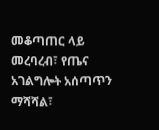መቆጣጠር ላይ መረባረብ፣ የጤና አገልግሎት አሰጣጥን ማሻሻል፣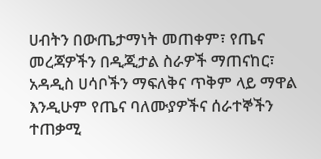ሀብትን በውጤታማነት መጠቀም፣ የጤና መረጃዎችን በዲጂታል ስራዎች ማጠናከር፣ አዳዲስ ሀሳቦችን ማፍለቅና ጥቅም ላይ ማዋል እንዲሁም የጤና ባለሙያዎችና ሰራተኞችን ተጠቃሚ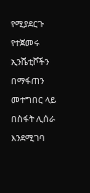የሚያደርጉ የተጀመሩ ኢንሼቲቮችን በማፋጠን መተግበር ላይ በስፋት ሊሰራ እንደሚገባ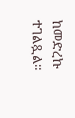ከመድረኩ ተገልጿል።